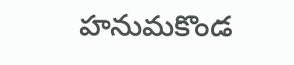హనుమకొండ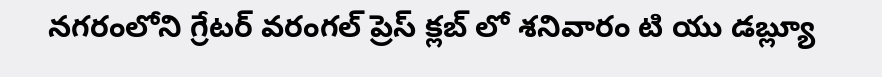నగరంలోని గ్రేటర్ వరంగల్ ప్రెస్ క్లబ్ లో శనివారం టి యు డబ్ల్యూ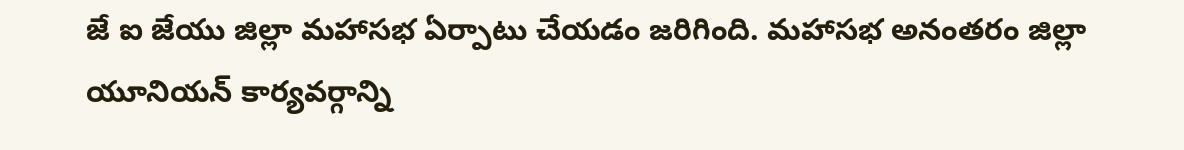జే ఐ జేయు జిల్లా మహాసభ ఏర్పాటు చేయడం జరిగింది. మహాసభ అనంతరం జిల్లా యూనియన్ కార్యవర్గాన్ని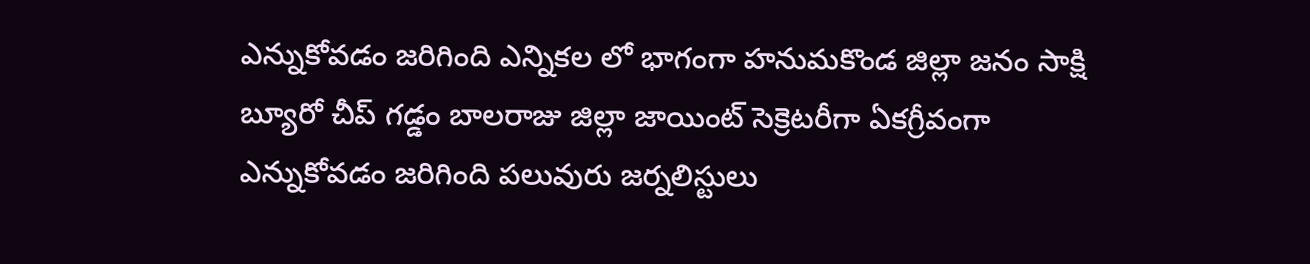ఎన్నుకోవడం జరిగింది ఎన్నికల లో భాగంగా హనుమకొండ జిల్లా జనం సాక్షి బ్యూరో చీప్ గడ్డం బాలరాజు జిల్లా జాయింట్ సెక్రెటరీగా ఏకగ్రీవంగా ఎన్నుకోవడం జరిగింది పలువురు జర్నలిస్టులు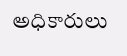అధికారులు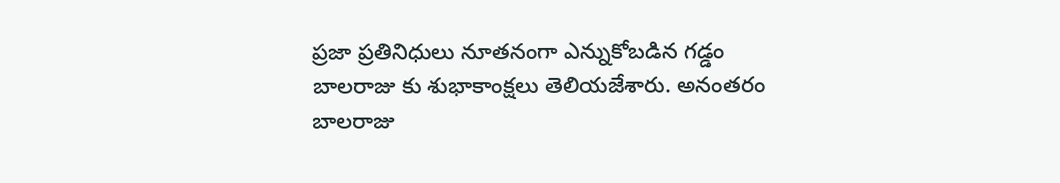ప్రజా ప్రతినిధులు నూతనంగా ఎన్నుకోబడిన గడ్డం బాలరాజు కు శుభాకాంక్షలు తెలియజేశారు. అనంతరం బాలరాజు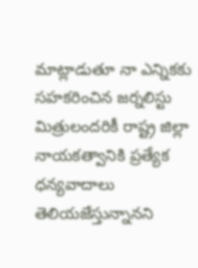మాట్లాడుతూ నా ఎన్నికకు సహకరించిన జర్నలిస్టు మిత్రులందరికీ రాష్ట్ర జిల్లా నాయకత్వానికి ప్రత్యేక ధన్యవాదాలు తెలియజేస్తున్నానని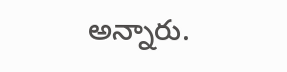అన్నారు.